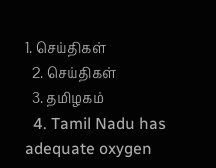1. செய்திகள்
  2. செய்திகள்
  3. த‌மிழக‌ம்
  4. Tamil Nadu has adequate oxygen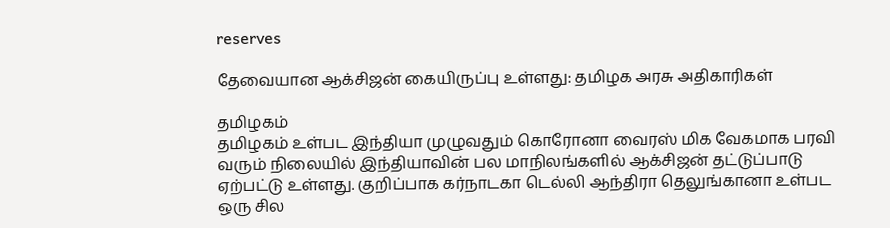reserves

தேவையான ஆக்சிஜன் கையிருப்பு உள்ளது: தமிழக அரசு அதிகாரிகள்

தமிழகம்
தமிழகம் உள்பட இந்தியா முழுவதும் கொரோனா வைரஸ் மிக வேகமாக பரவி வரும் நிலையில் இந்தியாவின் பல மாநிலங்களில் ஆக்சிஜன் தட்டுப்பாடு ஏற்பட்டு உள்ளது. குறிப்பாக கர்நாடகா டெல்லி ஆந்திரா தெலுங்கானா உள்பட ஒரு சில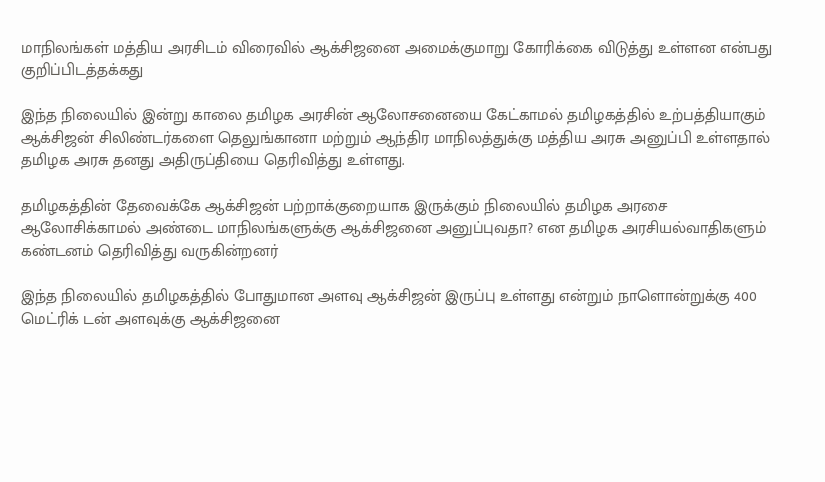மாநிலங்கள் மத்திய அரசிடம் விரைவில் ஆக்சிஜனை அமைக்குமாறு கோரிக்கை விடுத்து உள்ளன என்பது குறிப்பிடத்தக்கது

இந்த நிலையில் இன்று காலை தமிழக அரசின் ஆலோசனையை கேட்காமல் தமிழகத்தில் உற்பத்தியாகும் ஆக்சிஜன் சிலிண்டர்களை தெலுங்கானா மற்றும் ஆந்திர மாநிலத்துக்கு மத்திய அரசு அனுப்பி உள்ளதால் தமிழக அரசு தனது அதிருப்தியை தெரிவித்து உள்ளது.

தமிழகத்தின் தேவைக்கே ஆக்சிஜன் பற்றாக்குறையாக இருக்கும் நிலையில் தமிழக அரசை ஆலோசிக்காமல் அண்டை மாநிலங்களுக்கு ஆக்சிஜனை அனுப்புவதா? என தமிழக அரசியல்வாதிகளும் கண்டனம் தெரிவித்து வருகின்றனர்

இந்த நிலையில் தமிழகத்தில் போதுமான அளவு ஆக்சிஜன் இருப்பு உள்ளது என்றும் நாளொன்றுக்கு 400 மெட்ரிக் டன் அளவுக்கு ஆக்சிஜனை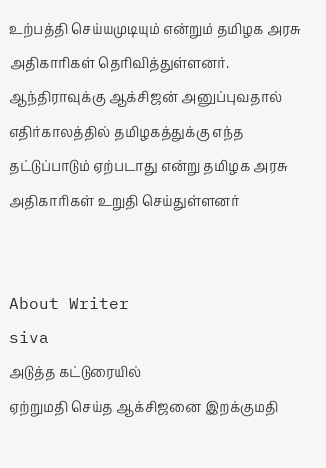உற்பத்தி செய்யமுடியும் என்றும் தமிழக அரசு அதிகாரிகள் தெரிவித்துள்ளனர். ஆந்திராவுக்கு ஆக்சிஜன் அனுப்புவதால் எதிர்காலத்தில் தமிழகத்துக்கு எந்த தட்டுப்பாடும் ஏற்படாது என்று தமிழக அரசு அதிகாரிகள் உறுதி செய்துள்ளனர்


About Writer
siva
அடுத்த கட்டுரையில்
ஏற்றுமதி செய்த ஆக்சிஜனை இறக்குமதி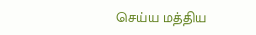செய்ய மத்திய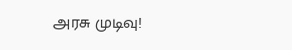அரசு முடிவு!